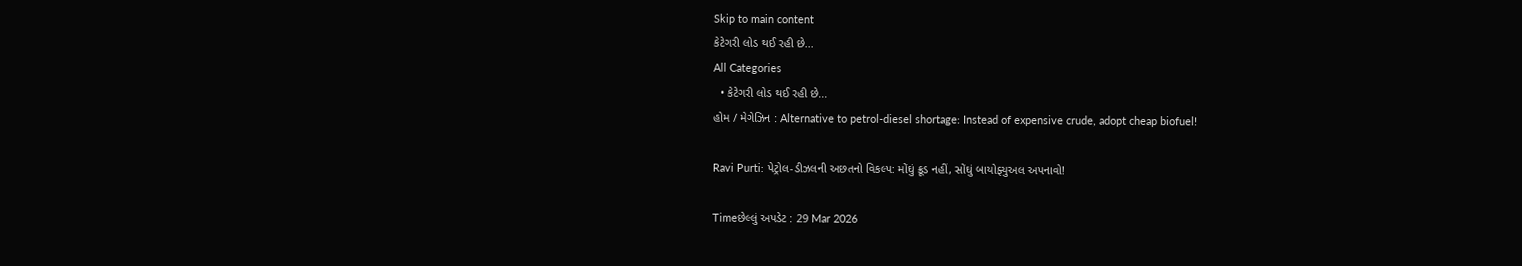Skip to main content
કેટેગરી લોડ થઈ રહી છે...
All Categories
  • કેટેગરી લોડ થઈ રહી છે...
હોમ / મેગેઝિન : Alternative to petrol-diesel shortage: Instead of expensive crude, adopt cheap biofuel!

Ravi Purti: પેટ્રોલ-ડીઝલની અછતનો વિકલ્પ: મોંઘું ક્રૂડ નહીં, સોંઘું બાયોફ્યુઅલ અપનાવો!

Timeછેલ્લું અપડેટ : 29 Mar 2026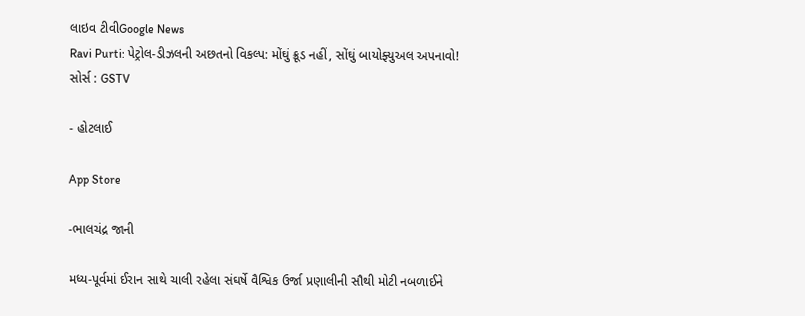લાઇવ ટીવીGoogle News
Ravi Purti: પેટ્રોલ-ડીઝલની અછતનો વિકલ્પ: મોંઘું ક્રૂડ નહીં, સોંઘું બાયોફ્યુઅલ અપનાવો!
સોર્સ : GSTV

- હોટલાઈ

App Store

-ભાલચંદ્ર જાની

મધ્ય-પૂર્વમાં ઈરાન સાથે ચાલી રહેલા સંઘર્ષે વૈશ્વિક ઉર્જા પ્રણાલીની સૌથી મોટી નબળાઈને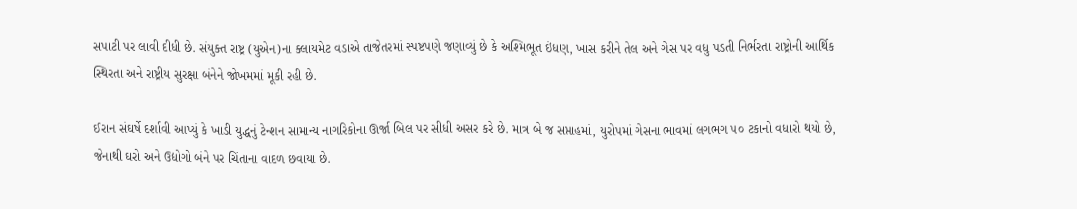સપાટી પર લાવી દીધી છે. સંયુક્ત રાષ્ટ્ર (યુએન)ના ક્લાયમેટ વડાએ તાજેતરમાં સ્પષ્ટપણે જણાવ્યું છે કે અશ્મિભૂત ઇંધણ, ખાસ કરીને તેલ અને ગેસ પર વધુ પડતી નિર્ભરતા રાષ્ટ્રોની આર્થિક સ્થિરતા અને રાષ્ટ્રીય સુરક્ષા બંનેને જોખમમાં મૂકી રહી છે.

ઈરાન સંઘર્ષે દર્શાવી આપ્યું કે ખાડી યુદ્ધનું ટેન્શન સામાન્ય નાગરિકોના ઊર્જા બિલ પર સીધી અસર કરે છે. માત્ર બે જ સપ્તાહમાં, યુરોપમાં ગેસના ભાવમાં લગભગ ૫૦ ટકાનો વધારો થયો છે, જેનાથી ઘરો અને ઉદ્યોગો બંને પર ચિંતાના વાદળ છવાયા છે.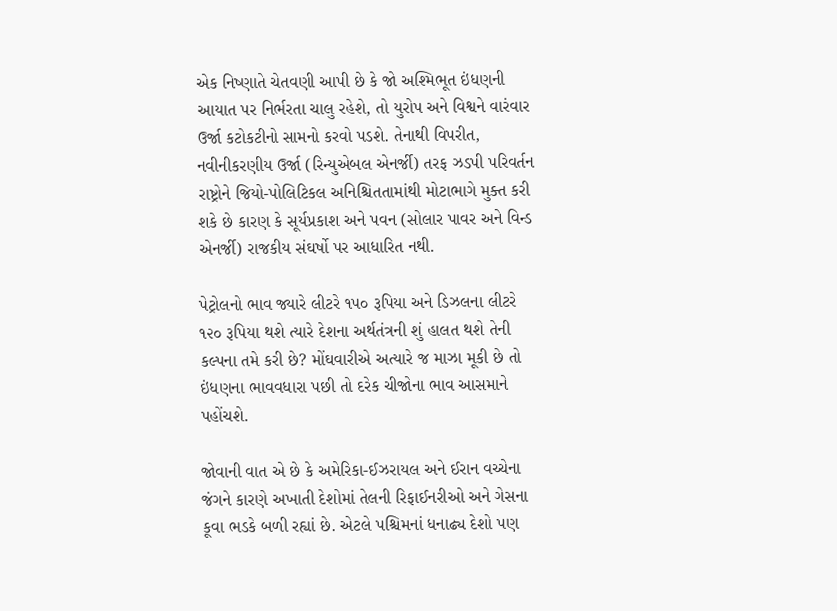એક નિષ્ણાતે ચેતવણી આપી છે કે જો અશ્મિભૂત ઇંધણની આયાત પર નિર્ભરતા ચાલુ રહેશે, તો યુરોપ અને વિશ્વને વારંવાર ઉર્જા કટોકટીનો સામનો કરવો પડશે. તેનાથી વિપરીત, નવીનીકરણીય ઉર્જા (રિન્યુએબલ એનર્જી) તરફ ઝડપી પરિવર્તન રાષ્ટ્રોને જિયો-પોલિટિકલ અનિશ્ચિતતામાંથી મોટાભાગે મુક્ત કરી શકે છે કારણ કે સૂર્યપ્રકાશ અને પવન (સોલાર પાવર અને વિન્ડ એનર્જી) રાજકીય સંઘર્ષો પર આધારિત નથી.

પેટ્રોલનો ભાવ જ્યારે લીટરે ૧૫૦ રૂપિયા અને ડિઝલના લીટરે ૧૨૦ રૂપિયા થશે ત્યારે દેશના અર્થતંત્રની શું હાલત થશે તેની કલ્પના તમે કરી છે? મોંઘવારીએ અત્યારે જ માઝા મૂકી છે તો ઇંધણના ભાવવધારા પછી તો દરેક ચીજોના ભાવ આસમાને પહોંચશે.

જોવાની વાત એ છે કે અમેરિકા-ઈઝરાયલ અને ઈરાન વચ્ચેના જંગને કારણે અખાતી દેશોમાં તેલની રિફાઈનરીઓ અને ગેસના કૂવા ભડકે બળી રહ્યાં છે. એટલે પશ્ચિમનાં ધનાઢ્ય દેશો પણ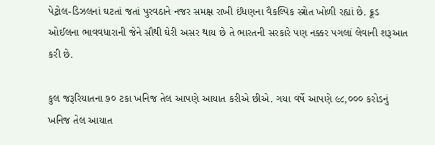પેટ્રોલ-ડિઝલનાં ઘટતાં જતાં પુરવઠાને નજર સમક્ષ રાખી ઈંધણના વૈકલ્પિક સ્ત્રોત ખોળી રહ્યાં છે. ક્રૂડ ઓઈલના ભાવવધારાની જેને સૌથી ઘેરી અસર થાય છે તે ભારતની સરકારે પણ નક્કર પગલાં લેવાની શરૂઆત કરી છે.

કુલ જરૂરિયાતના ૭૦ ટકા ખનિજ તેલ આપણે આયાત કરીએ છીએ. ગયા વર્ષે આપણે ૯૮,૦૦૦ કરોડનું ખનિજ તેલ આયાત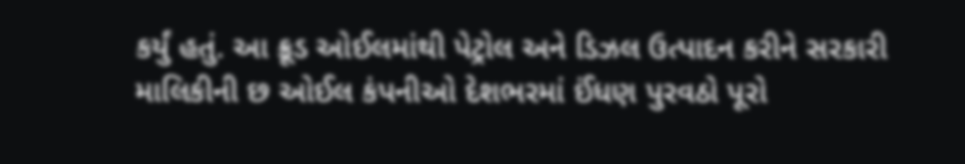કર્યું હતું. આ ક્રૂડ ઓઈલમાંથી પેટ્રોલ અને ડિઝલ ઉત્પાદન કરીને સરકારી માલિકીની છ ઓઈલ કંપનીઓ દેશભરમાં ઈંધણ પુરવઠો પૂરો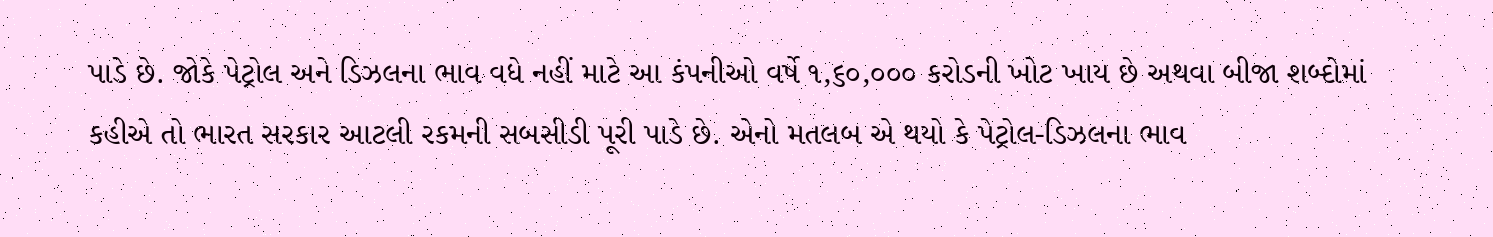પાડે છે. જોકે પેટ્રોલ અને ડિઝલના ભાવ વધે નહીં માટે આ કંપનીઓ વર્ષે ૧,૬૦,૦૦૦ કરોડની ખોટ ખાય છે અથવા બીજા શબ્દોમાં કહીએ તો ભારત સરકાર આટલી રકમની સબસીડી પૂરી પાડે છે. એનો મતલબ એ થયો કે પેટ્રોલ-ડિઝલના ભાવ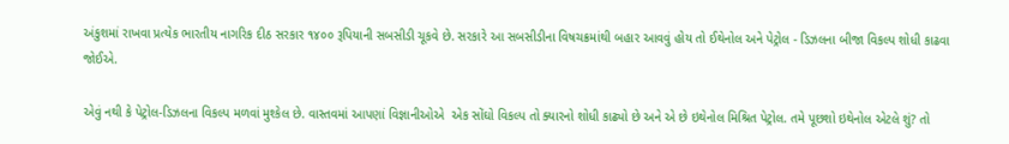અંકુશમાં રાખવા પ્રત્યેક ભારતીય નાગરિક દીઠ સરકાર ૧૪૦૦ રૂપિયાની સબસીડી ચૂકવે છે. સરકારે આ સબસીડીના વિષચક્રમાંથી બહાર આવવું હોય તો ઈથેનોલ અને પેટ્રોલ - ડિઝલના બીજા વિકલ્પ શોધી કાઢવા જોઈએ.

એવું નથી કે પેટ્રોલ-ડિઝલના વિકલ્પ મળવાં મુશ્કેલ છે. વાસ્તવમાં આપણાં વિજ્ઞાનીઓએ  એક સોંઘો વિકલ્પ તો ક્યારનો શોધી કાઢ્યો છે અને એ છે ઇથેનોલ મિશ્રિત પેટ્રોલ. તમે પૂછશો ઇથેનોલ એટલે શું? તો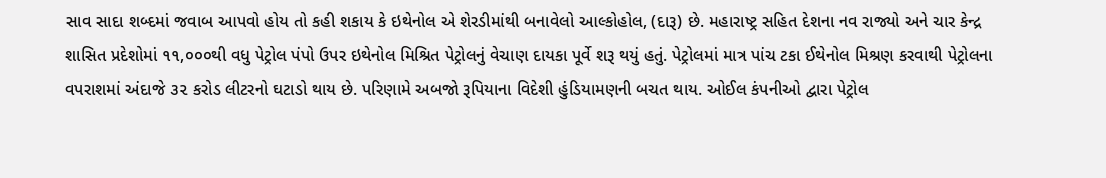સાવ સાદા શબ્દમાં જવાબ આપવો હોય તો કહી શકાય કે ઇથેનોલ એ શેરડીમાંથી બનાવેલો આલ્કોહોલ, (દારૂ) છે. મહારાષ્ટ્ર સહિત દેશના નવ રાજ્યો અને ચાર કેન્દ્ર શાસિત પ્રદેશોમાં ૧૧,૦૦૦થી વધુ પેટ્રોલ પંપો ઉપર ઇથેનોલ મિશ્રિત પેટ્રોલનું વેચાણ દાયકા પૂર્વે શરૂ થયું હતું. પેટ્રોલમાં માત્ર પાંચ ટકા ઈથેનોલ મિશ્રણ કરવાથી પેટ્રોલના વપરાશમાં અંદાજે ૩૨ કરોડ લીટરનો ઘટાડો થાય છે. પરિણામે અબજો રૂપિયાના વિદેશી હુંડિયામણની બચત થાય. ઓઈલ કંપનીઓ દ્વારા પેટ્રોલ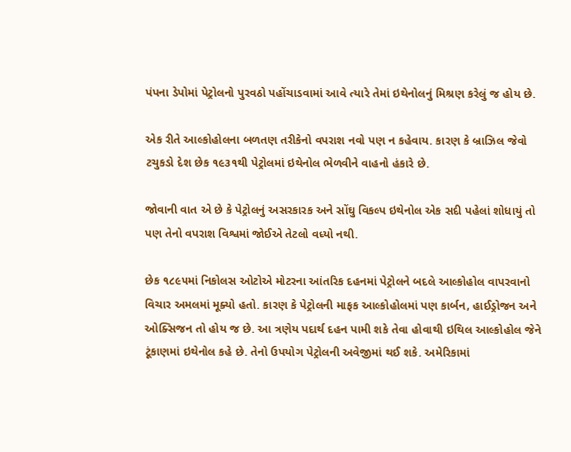પંપના ડેપોમાં પેટ્રોલનો પુરવઠો પહોંચાડવામાં આવે ત્યારે તેમાં ઇથેનોલનું મિશ્રણ કરેલું જ હોય છે.

એક રીતે આલ્કોહોલના બળતણ તરીકેનો વપરાશ નવો પણ ન કહેવાય. કારણ કે બ્રાઝિલ જેવો ટચુકડો દેશ છેક ૧૯૩૧થી પેટ્રોલમાં ઇથેનોલ ભેળવીને વાહનો હંકારે છે.

જોવાની વાત એ છે કે પેટ્રોલનું અસરકારક અને સોંઘુ વિકલ્પ ઇથેનોલ એક સદી પહેલાં શોધાયું તો પણ તેનો વપરાશ વિશ્વમાં જોઈએ તેટલો વધ્યો નથી.

છેક ૧૮૯૫માં નિકોલસ ઓટોએ મોટરના આંતરિક દહનમાં પેટ્રોલને બદલે આલ્કોહોલ વાપરવાનો વિચાર અમલમાં મૂક્યો હતો. કારણ કે પેટ્રોલની માફક આલ્કોહોલમાં પણ કાર્બન, હાઈડ્રોજન અને ઓક્સિજન તો હોય જ છે. આ ત્રણેય પદાર્થ દહન પામી શકે તેવા હોવાથી ઇથિલ આલ્કોહોલ જેને ટૂંકાણમાં ઇથેનોલ કહે છે. તેનો ઉપયોગ પેટ્રોલની અવેજીમાં થઈ શકે. અમેરિકામાં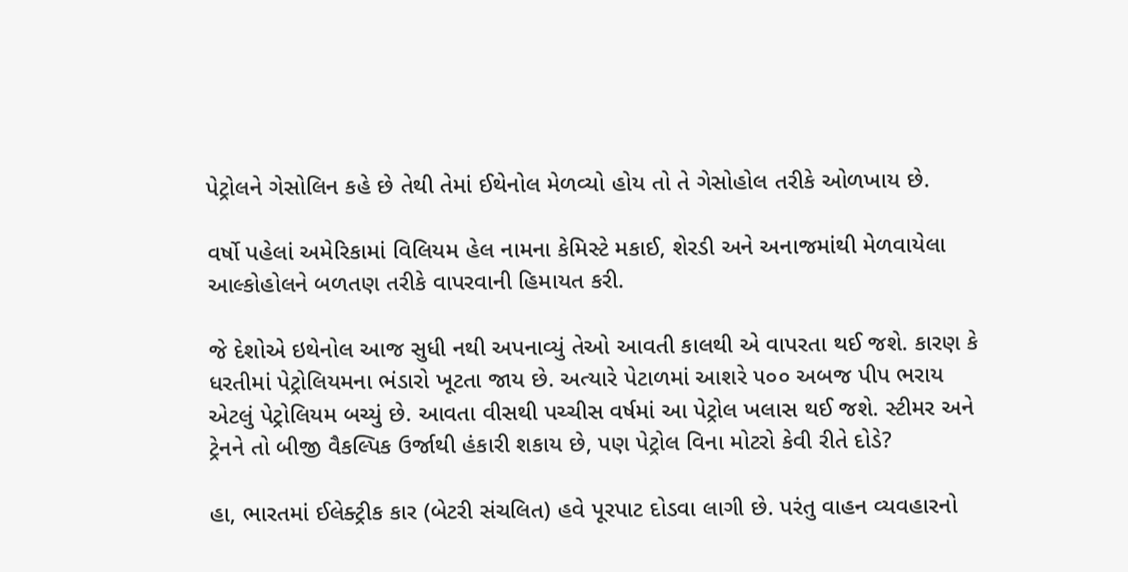પેટ્રોલને ગેસોલિન કહે છે તેથી તેમાં ઈથેનોલ મેળવ્યો હોય તો તે ગેસોહોલ તરીકે ઓળખાય છે.

વર્ષો પહેલાં અમેરિકામાં વિલિયમ હેલ નામના કેમિસ્ટે મકાઈ, શેરડી અને અનાજમાંથી મેળવાયેલા આલ્કોહોલને બળતણ તરીકે વાપરવાની હિમાયત કરી.

જે દેશોએ ઇથેનોલ આજ સુધી નથી અપનાવ્યું તેઓ આવતી કાલથી એ વાપરતા થઈ જશે. કારણ કે ધરતીમાં પેટ્રોલિયમના ભંડારો ખૂટતા જાય છે. અત્યારે પેટાળમાં આશરે ૫૦૦ અબજ પીપ ભરાય એટલું પેટ્રોલિયમ બચ્યું છે. આવતા વીસથી પચ્ચીસ વર્ષમાં આ પેટ્રોલ ખલાસ થઈ જશે. સ્ટીમર અને ટ્રેનને તો બીજી વૈકલ્પિક ઉર્જાથી હંકારી શકાય છે, પણ પેટ્રોલ વિના મોટરો કેવી રીતે દોડે?

હા, ભારતમાં ઈલેક્ટ્રીક કાર (બેટરી સંચલિત) હવે પૂરપાટ દોડવા લાગી છે. પરંતુ વાહન વ્યવહારનો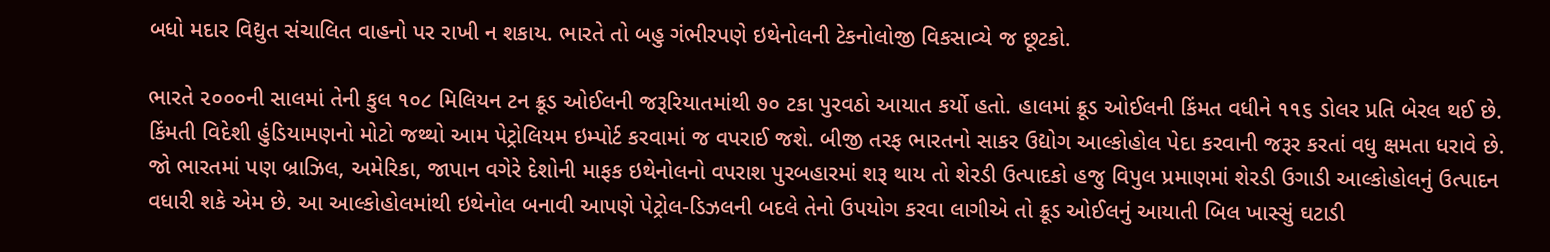બધો મદાર વિદ્યુત સંચાલિત વાહનો પર રાખી ન શકાય. ભારતે તો બહુ ગંભીરપણે ઇથેનોલની ટેકનોલોજી વિકસાવ્યે જ છૂટકો.

ભારતે ૨૦૦૦ની સાલમાં તેની કુલ ૧૦૮ મિલિયન ટન ક્રૂડ ઓઈલની જરૂરિયાતમાંથી ૭૦ ટકા પુરવઠો આયાત કર્યો હતો. હાલમાં ક્રૂડ ઓઈલની કિંમત વધીને ૧૧૬ ડોલર પ્રતિ બેરલ થઈ છે. કિંમતી વિદેશી હુંડિયામણનો મોટો જથ્થો આમ પેટ્રોલિયમ ઇમ્પોર્ટ કરવામાં જ વપરાઈ જશે. બીજી તરફ ભારતનો સાકર ઉદ્યોગ આલ્કોહોલ પેદા કરવાની જરૂર કરતાં વધુ ક્ષમતા ધરાવે છે. જો ભારતમાં પણ બ્રાઝિલ, અમેરિકા, જાપાન વગેરે દેશોની માફક ઇથેનોલનો વપરાશ પુરબહારમાં શરૂ થાય તો શેરડી ઉત્પાદકો હજુ વિપુલ પ્રમાણમાં શેરડી ઉગાડી આલ્કોહોલનું ઉત્પાદન વધારી શકે એમ છે. આ આલ્કોહોલમાંથી ઇથેનોલ બનાવી આપણે પેટ્રોલ-ડિઝલની બદલે તેનો ઉપયોગ કરવા લાગીએ તો ક્રૂડ ઓઈલનું આયાતી બિલ ખાસ્સું ઘટાડી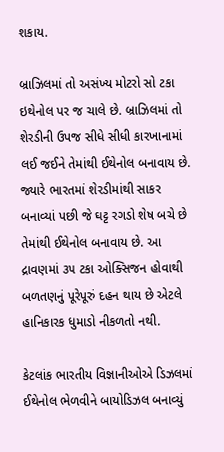શકાય.

બ્રાઝિલમાં તો અસંખ્ય મોટરો સો ટકા ઇથેનોલ પર જ ચાલે છે. બ્રાઝિલમાં તો શેરડીની ઉપજ સીધે સીધી કારખાનામાં લઈ જઈને તેમાંથી ઈથેનોલ બનાવાય છે.  જ્યારે ભારતમાં શેરડીમાંથી સાકર બનાવ્યાં પછી જે ઘટ્ટ રગડો શેષ બચે છે તેમાંથી ઈથેનોલ બનાવાય છે. આ દ્રાવણમાં ૩૫ ટકા ઓક્સિજન હોવાથી બળતણનું પૂરેપૂરું દહન થાય છે એટલે હાનિકારક ધુમાડો નીકળતો નથી.

કેટલાંક ભારતીય વિજ્ઞાનીઓએ ડિઝલમાં ઈથેનોલ ભેળવીને બાયોડિઝલ બનાવ્યું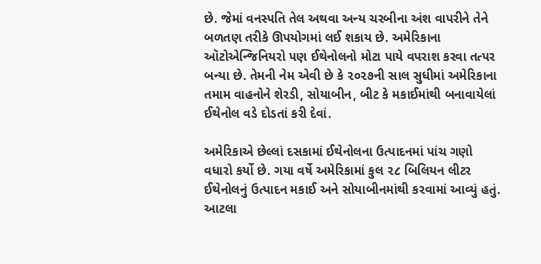છે. જેમાં વનસ્પતિ તેલ અથવા અન્ય ચરબીના અંશ વાપરીને તેને બળતણ તરીકે ઊપયોગમાં લઈ શકાય છે. અમેરિકાના ઑટોએન્જિનિયરો પણ ઈથેનોલનો મોટા પાયે વપરાશ કરવા તત્પર બન્યા છે. તેમની નેમ એવી છે કે ૨૦૨૭ની સાલ સુધીમાં અમેરિકાના તમામ વાહનોને શેરડી, સોયાબીન, બીટ કે મકાઈમાંથી બનાવાયેલાં ઈથેનોલ વડે દોડતાં કરી દેવાં.

અમેરિકાએ છેલ્લાં દસકામાં ઈથેનોલના ઉત્પાદનમાં પાંચ ગણો વધારો કર્યો છે. ગયા વર્ષે અમેરિકામાં કુલ ૨૮ બિલિયન લીટર ઈથેનોલનું ઉત્પાદન મકાઈ અને સોયાબીનમાંથી કરવામાં આવ્યું હતું. આટલા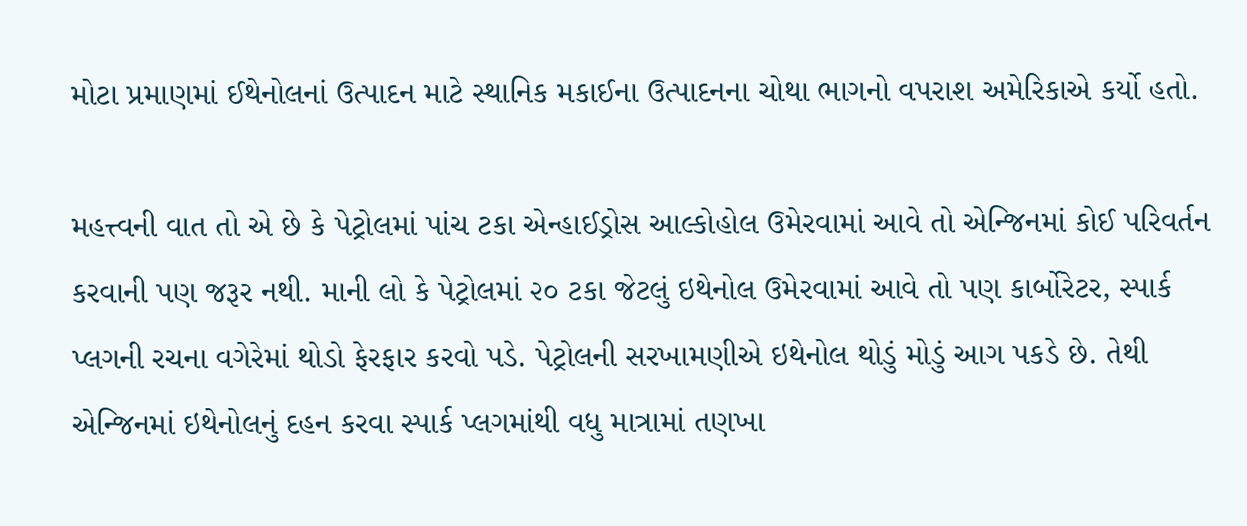મોટા પ્રમાણમાં ઈથેનોલનાં ઉત્પાદન માટે સ્થાનિક મકાઈના ઉત્પાદનના ચોથા ભાગનો વપરાશ અમેરિકાએ કર્યો હતો.

મહત્ત્વની વાત તો એ છે કે પેટ્રોલમાં પાંચ ટકા એન્હાઈડ્રોસ આલ્કોહોલ ઉમેરવામાં આવે તો એન્જિનમાં કોઈ પરિવર્તન કરવાની પણ જરૂર નથી. માની લો કે પેટ્રોલમાં ૨૦ ટકા જેટલું ઇથેનોલ ઉમેરવામાં આવે તો પણ કાર્બોરેટર, સ્પાર્ક પ્લગની રચના વગેરેમાં થોડો ફેરફાર કરવો પડે. પેટ્રોલની સરખામણીએ ઇથેનોલ થોડું મોડું આગ પકડે છે. તેથી એન્જિનમાં ઇથેનોલનું દહન કરવા સ્પાર્ક પ્લગમાંથી વધુ માત્રામાં તણખા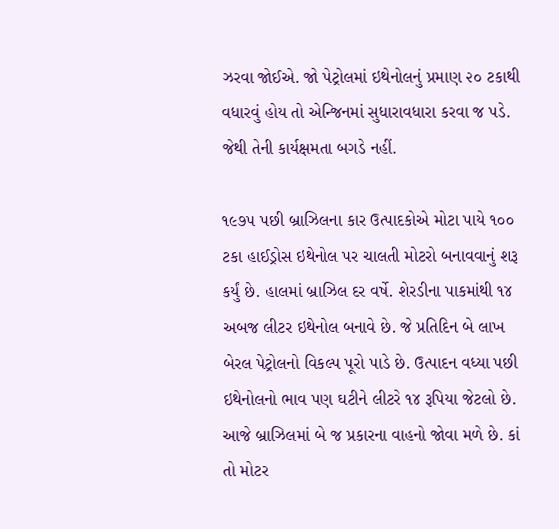ઝરવા જોઈએ. જો પેટ્રોલમાં ઇથેનોલનું પ્રમાણ ૨૦ ટકાથી વધારવું હોય તો એન્જિનમાં સુધારાવધારા કરવા જ પડે. જેથી તેની કાર્યક્ષમતા બગડે નહીં.

૧૯૭૫ પછી બ્રાઝિલના કાર ઉત્પાદકોએ મોટા પાયે ૧૦૦ ટકા હાઈડ્રોસ ઇથેનોલ પર ચાલતી મોટરો બનાવવાનું શરૂ કર્યું છે. હાલમાં બ્રાઝિલ દર વર્ષે. શેરડીના પાકમાંથી ૧૪ અબજ લીટર ઇથેનોલ બનાવે છે. જે પ્રતિદિન બે લાખ બેરલ પેટ્રોલનો વિકલ્પ પૂરો પાડે છે. ઉત્પાદન વધ્યા પછી ઇથેનોલનો ભાવ પણ ઘટીને લીટરે ૧૪ રૂપિયા જેટલો છે. આજે બ્રાઝિલમાં બે જ પ્રકારના વાહનો જોવા મળે છે. કાં તો મોટર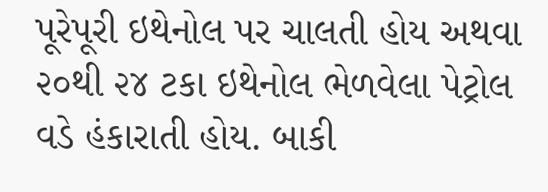પૂરેપૂરી ઇથેનોલ પર ચાલતી હોય અથવા ૨૦થી ૨૪ ટકા ઇથેનોલ ભેળવેલા પેટ્રોલ વડે હંકારાતી હોય. બાકી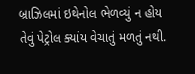બ્રાઝિલમાં ઇથેનોલ ભેળવ્યું ન હોય તેવું પેટ્રોલ ક્યાંય વેચાતું મળતું નથી.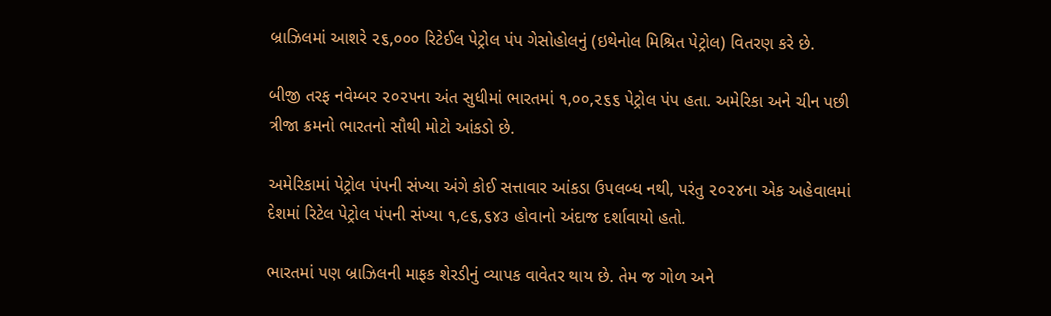બ્રાઝિલમાં આશરે ૨૬,૦૦૦ રિટેઈલ પેટ્રોલ પંપ ગેસોહોલનું (ઇથેનોલ મિશ્રિત પેટ્રોલ) વિતરણ કરે છે.

બીજી તરફ નવેમ્બર ૨૦૨૫ના અંત સુધીમાં ભારતમાં ૧,૦૦,૨૬૬ પેટ્રોલ પંપ હતા. અમેરિકા અને ચીન પછી ત્રીજા ક્રમનો ભારતનો સૌથી મોટો આંકડો છે.

અમેરિકામાં પેટ્રોલ પંપની સંખ્યા અંગે કોઈ સત્તાવાર આંકડા ઉપલબ્ધ નથી, પરંતુ ૨૦૨૪ના એક અહેવાલમાં દેશમાં રિટેલ પેટ્રોલ પંપની સંખ્યા ૧,૯૬,૬૪૩ હોવાનો અંદાજ દર્શાવાયો હતો.

ભારતમાં પણ બ્રાઝિલની માફક શેરડીનું વ્યાપક વાવેતર થાય છે. તેમ જ ગોળ અને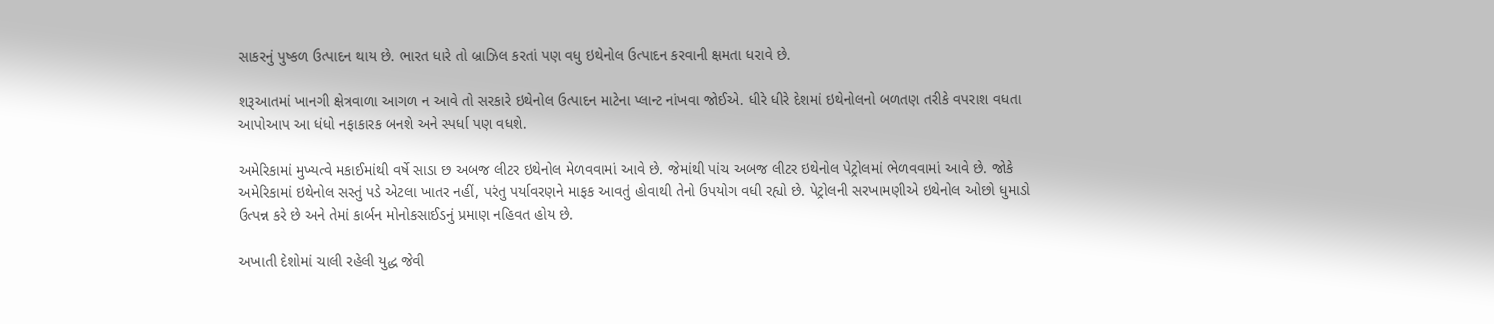સાકરનું પુષ્કળ ઉત્પાદન થાય છે. ભારત ધારે તો બ્રાઝિલ કરતાં પણ વધુ ઇથેનોલ ઉત્પાદન કરવાની ક્ષમતા ધરાવે છે.

શરૂઆતમાં ખાનગી ક્ષેત્રવાળા આગળ ન આવે તો સરકારે ઇથેનોલ ઉત્પાદન માટેના પ્લાન્ટ નાંખવા જોઈએ. ધીરે ધીરે દેશમાં ઇથેનોલનો બળતણ તરીકે વપરાશ વધતા આપોઆપ આ ધંધો નફાકારક બનશે અને સ્પર્ધા પણ વધશે.

અમેરિકામાં મુખ્યત્વે મકાઈમાંથી વર્ષે સાડા છ અબજ લીટર ઇથેનોલ મેળવવામાં આવે છે. જેમાંથી પાંચ અબજ લીટર ઇથેનોલ પેટ્રોલમાં ભેળવવામાં આવે છે. જોકે અમેરિકામાં ઇથેનોલ સસ્તું પડે એટલા ખાતર નહીં, પરંતુ પર્યાવરણને માફક આવતું હોવાથી તેનો ઉપયોગ વધી રહ્યો છે. પેટ્રોલની સરખામણીએ ઇથેનોલ ઓછો ધુમાડો ઉત્પન્ન કરે છે અને તેમાં કાર્બન મોનોકસાઈડનું પ્રમાણ નહિવત હોય છે.

અખાતી દેશોમાં ચાલી રહેલી યુદ્ધ જેવી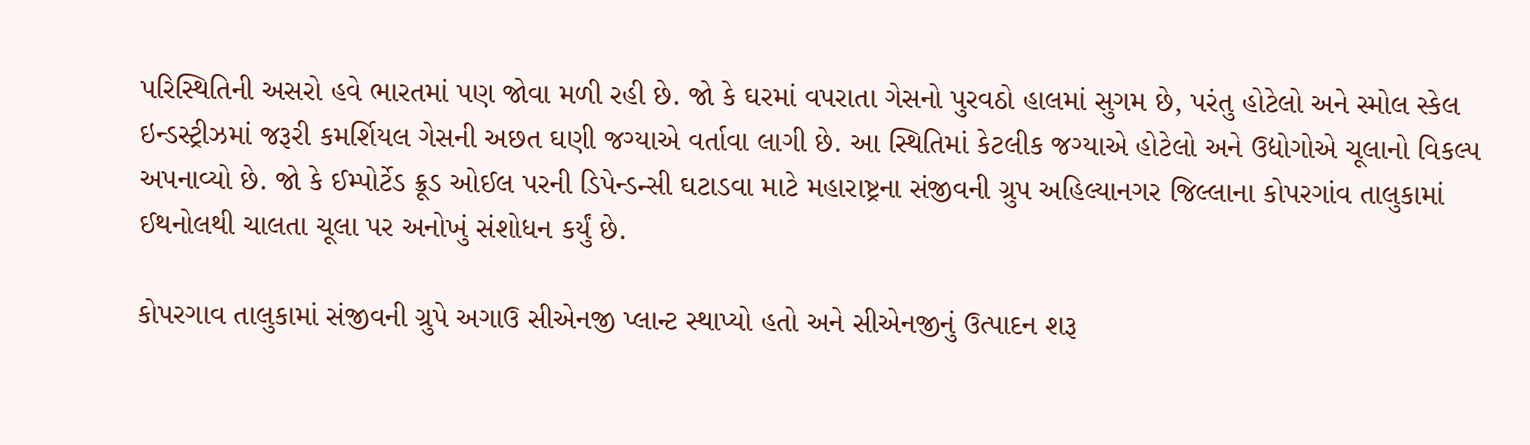પરિસ્થિતિની અસરો હવે ભારતમાં પણ જોવા મળી રહી છે. જો કે ઘરમાં વપરાતા ગેસનો પુરવઠો હાલમાં સુગમ છે, પરંતુ હોટેલો અને સ્મોલ સ્કેલ ઇન્ડસ્ટ્રીઝમાં જરૂરી કમર્શિયલ ગેસની અછત ઘણી જગ્યાએ વર્તાવા લાગી છે. આ સ્થિતિમાં કેટલીક જગ્યાએ હોટેલો અને ઉદ્યોગોએ ચૂલાનો વિકલ્પ અપનાવ્યો છે. જો કે ઈમ્પોર્ટેડ ક્રૂડ ઓઈલ પરની ડિપેન્ડન્સી ઘટાડવા માટે મહારાષ્ટ્રના સંજીવની ગ્રુપ અહિલ્યાનગર જિલ્લાના કોપરગાંવ તાલુકામાં ઈથનોલથી ચાલતા ચૂલા પર અનોખું સંશોધન કર્યું છે.

કોપરગાવ તાલુકામાં સંજીવની ગ્રુપે અગાઉ સીએનજી પ્લાન્ટ સ્થાપ્યો હતો અને સીએનજીનું ઉત્પાદન શરૂ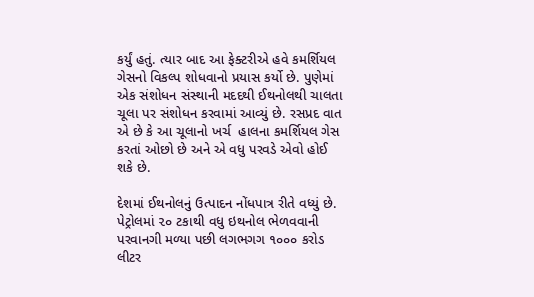કર્યું હતું. ત્યાર બાદ આ ફેક્ટરીએ હવે કમર્શિયલ ગેસનો વિકલ્પ શોધવાનો પ્રયાસ કર્યો છે. પુણેમાં એક સંશોધન સંસ્થાની મદદથી ઈથનોલથી ચાલતા ચૂલા પર સંશોધન કરવામાં આવ્યું છે. રસપ્રદ વાત એ છે કે આ ચૂલાનો ખર્ચ  હાલના કમર્શિયલ ગેસ કરતાં ઓછો છે અને એ વધુ પરવડે એવો હોઈ શકે છે.

દેશમાં ઈથનોલનું ઉત્પાદન નોંધપાત્ર રીતે વધ્યું છે. પેટ્રોલમાં ૨૦ ટકાથી વધુ ઇથનોલ ભેળવવાની પરવાનગી મળ્યા પછી લગભગગ ૧૦૦૦ કરોડ લીટર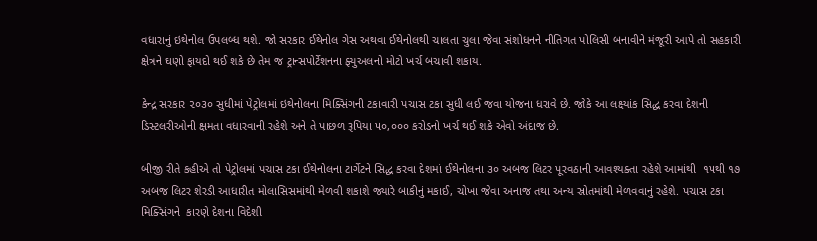વધારાનું ઇથેનોલ ઉપલબ્ધ થશે. જો સરકાર ઈથેનોલ ગેસ અથવા ઈથેનોલથી ચાલતા ચુલા જેવા સંશોધનને નીતિગત પોલિસી બનાવીને મંજૂરી આપે તો સહકારી ક્ષેત્રને ઘણો ફાયદો થઈ શકે છે તેમ જ ટ્રાન્સપોર્ટેશનના ફ્યુઅલનો મોટો ખર્ચ બચાવી શકાય.

કેન્દ્ર સરકાર ૨૦૩૦ સુધીમાં પેટ્રોલમાં ઇથેનોલના મિક્સિંગની ટકાવારી પચાસ ટકા સુધી લઈ જવા યોજના ધરાવે છે. જોકે આ લક્ષ્યાંક સિદ્ધ કરવા દેશની ડિસ્ટલરીઓની ક્ષમતા વધારવાની રહેશે અને તે પાછળ રૂપિયા ૫૦,૦૦૦ કરોડનો ખર્ચ થઈ શકે એવો અંદાજ છે.

બીજી રીતે કહીએ તો પેટ્રોલમાં પચાસ ટકા ઈથેનોલના ટાર્ગેટને સિદ્ધ કરવા દેશમાં ઈથેનોલના ૩૦ અબજ લિટર પૂરવઠાની આવશ્યક્તા રહેશે આમાંથી  ૧૫થી ૧૭ અબજ લિટર શેરડી આધારીત મોલાસિસમાંથી મેળવી શકાશે જ્યારે બાકીનું મકાઈ, ચોખા જેવા અનાજ તથા અન્ય સ્રોતમાંથી મેળવવાનું રહેશે. પચાસ ટકા મિક્સિંગને  કારણે દેશના વિદેશી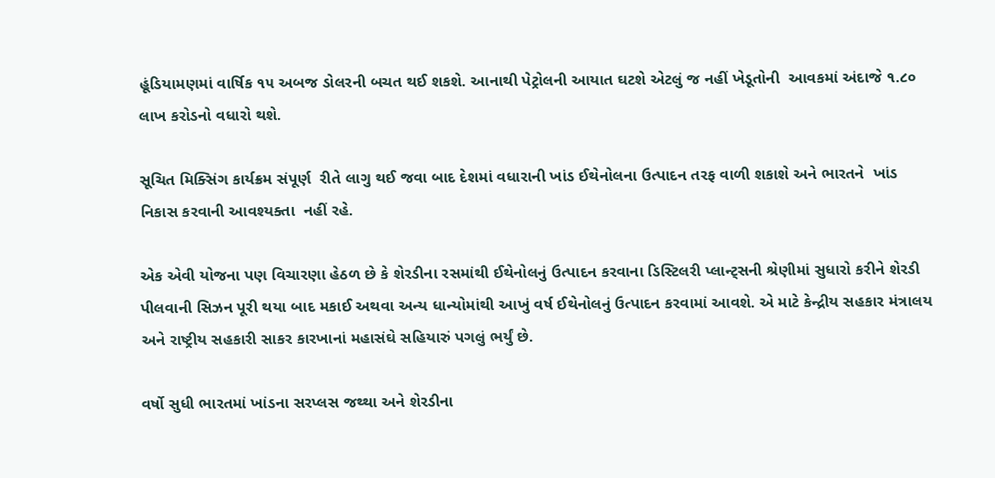હૂંડિયામણમાં વાર્ષિક ૧૫ અબજ ડોલરની બચત થઈ શકશે. આનાથી પેટ્રોલની આયાત ઘટશે એટલું જ નહીં ખેડૂતોની  આવકમાં અંદાજે ૧.૮૦ લાખ કરોડનો વધારો થશે.

સૂચિત મિક્સિંગ કાર્યક્રમ સંપૂર્ણ  રીતે લાગુ થઈ જવા બાદ દેશમાં વધારાની ખાંડ ઈથેનોલના ઉત્પાદન તરફ વાળી શકાશે અને ભારતને  ખાંડ નિકાસ કરવાની આવશ્યક્તા  નહીં રહે.

એક એવી યોજના પણ વિચારણા હેઠળ છે કે શેરડીના રસમાંથી ઈથેનોલનું ઉત્પાદન કરવાના ડિસ્ટિલરી પ્લાન્ટ્સની શ્રેણીમાં સુધારો કરીને શેરડી પીલવાની સિઝન પૂરી થયા બાદ મકાઈ અથવા અન્ય ધાન્યોમાંથી આખું વર્ષ ઈથેનોલનું ઉત્પાદન કરવામાં આવશે. એ માટે કેન્દ્રીય સહકાર મંત્રાલય અને રાષ્ટ્રીય સહકારી સાકર કારખાનાં મહાસંઘે સહિયારું પગલું ભર્યું છે.

વર્ષો સુધી ભારતમાં ખાંડના સરપ્લસ જથ્થા અને શેરડીના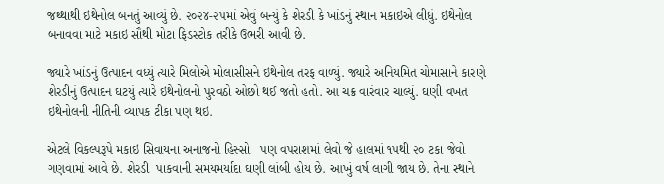જથ્થાથી ઇથેનોલ બનતું આવ્યું છે. ૨૦૨૪-૨૫માં એવું બન્યું કે શેરડી કે ખાંડનું સ્થાન મકાઇએ લીધું. ઇથેનોલ બનાવવા માટે મકાઇ સૌથી મોટા ફિડસ્ટોક તરીકે ઉભરી આવી છે.

જ્યારે ખાંડનું ઉત્પાદન વધ્યું ત્યારે મિલોએ મોલાસીસને ઇથેનોલ તરફ વાળ્યું. જ્યારે અનિયમિત ચોમાસાને કારણે શેરડીનું ઉત્પાદન ઘટયું ત્યારે ઇથેનોલનો પુરવઠો ઓછો થઈ જતો હતો. આ ચક્ર વારંવાર ચાલ્યું. ઘણી વખત ઇથેનોલની નીતિની વ્યાપક ટીકા પણ થઇ.

એટલે વિકલ્પરૂપે મકાઇ સિવાયના અનાજનો હિસ્સો   પણ વપરાશમાં લેવો જે હાલમાં ૧૫થી ૨૦ ટકા જેવો ગણવામાં આવે છે. શેરડી  પાકવાની સમયમર્યાદા ઘણી લાંબી હોય છે. આખું વર્ષ લાગી જાય છે. તેના સ્થાને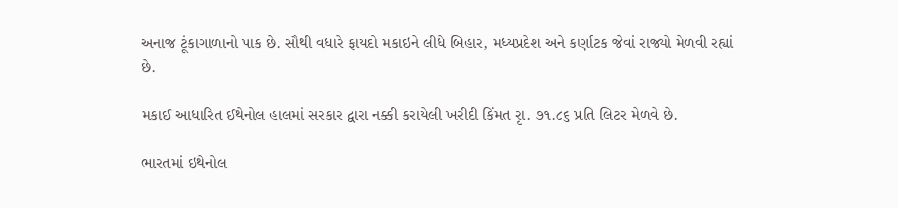અનાજ ટૂંકાગાળાનો પાક છે. સૌથી વધારે ફાયદો મકાઇને લીધે બિહાર, મધ્યપ્રદેશ અને કર્ણાટક જેવાં રાજ્યો મેળવી રહ્યાં છે.

મકાઈ આધારિત ઈથેનોલ હાલમાં સરકાર દ્વારા નક્કી કરાયેલી ખરીદી કિંમત રૃા. ૭૧.૮૬ પ્રતિ લિટર મેળવે છે.

ભારતમાં ઇથેનોલ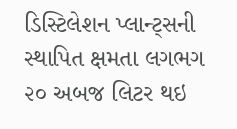ડિસ્ટિલેશન પ્લાન્ટ્સની સ્થાપિત ક્ષમતા લગભગ ૨૦ અબજ લિટર થઇ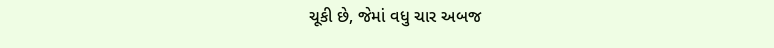ચૂકી છે, જેમાં વધુ ચાર અબજ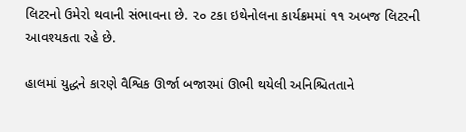લિટરનો ઉમેરો થવાની સંભાવના છે. ૨૦ ટકા ઇથેનોલના કાર્યક્રમમાં ૧૧ અબજ લિટરની આવશ્યકતા રહે છે.

હાલમાં યુદ્ધને કારણે વૈશ્વિક ઊર્જા બજારમાં ઊભી થયેલી અનિશ્ચિતતાને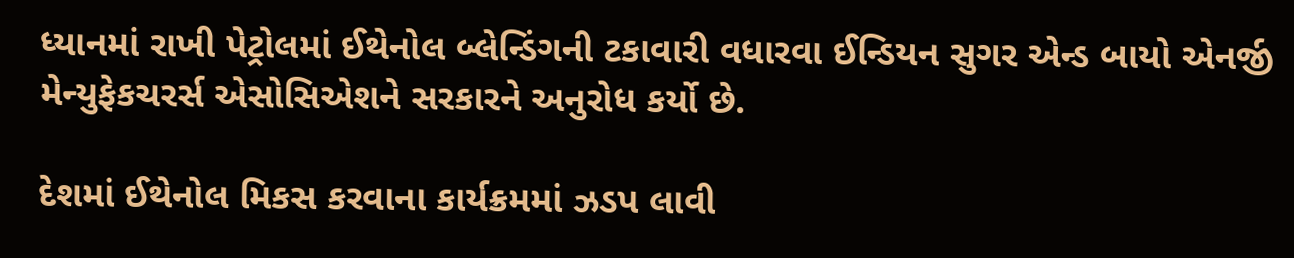ધ્યાનમાં રાખી પેટ્રોલમાં ઈથેનોલ બ્લેન્ડિંગની ટકાવારી વધારવા ઈન્ડિયન સુગર એન્ડ બાયો એનર્જી  મેન્યુફેકચરર્સ એસોસિએશને સરકારને અનુરોધ કર્યો છે.

દેશમાં ઈથેનોલ મિકસ કરવાના કાર્યક્રમમાં ઝડપ લાવી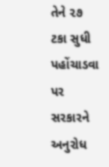તેને ૨૭ ટકા સુધી પહોંચાડવા પર  સરકારને  અનુરોધ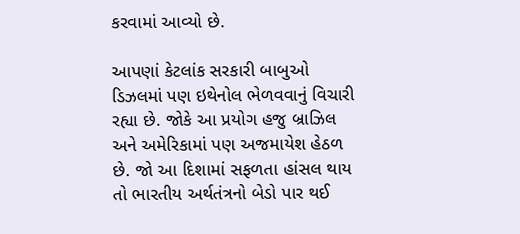કરવામાં આવ્યો છે.

આપણાં કેટલાંક સરકારી બાબુઓ ડિઝલમાં પણ ઇથેનોલ ભેળવવાનું વિચારી રહ્યા છે. જોકે આ પ્રયોગ હજુ બ્રાઝિલ અને અમેરિકામાં પણ અજમાયેશ હેઠળ છે. જો આ દિશામાં સફળતા હાંસલ થાય તો ભારતીય અર્થતંત્રનો બેડો પાર થઈ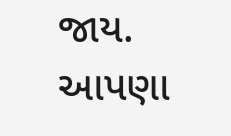જાય. આપણા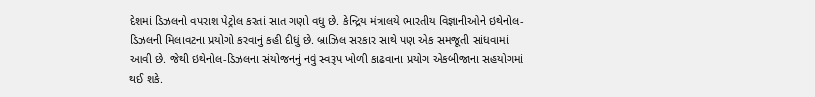દેશમાં ડિઝલનો વપરાશ પેટ્રોલ કરતાં સાત ગણો વધુ છે. કેન્દ્રિય મંત્રાલયે ભારતીય વિજ્ઞાનીઓને ઇથેનોલ-ડિઝલની મિલાવટના પ્રયોગો કરવાનું કહી દીધું છે. બ્રાઝિલ સરકાર સાથે પણ એક સમજૂતી સાંધવામાં આવી છે. જેથી ઇથેનોલ-ડિઝલના સંયોજનનું નવું સ્વરૂપ ખોળી કાઢવાના પ્રયોગ એકબીજાના સહયોગમાં થઈ શકે.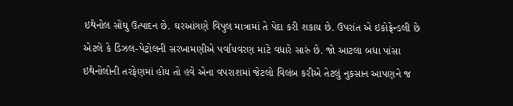ઇથેનોલ સોંઘુ ઉત્પાદન છે. ઘરઆંગણે વિપુલ માત્રામાં તે પેદા કરી શકાય છે. ઉપરાંત એ ઇકોફ્રેન્ડલી છે એટલે કે ડિઝલ-પેટ્રોલની સરખામણીએ પર્વાયવરણ માટે વધારે સારું છે. જો આટલા બધા પાંસા ઇથેનોલોની તરફેણમાં હોય તો હવે એના વપરાશમાં જેટલો વિલંબ કરીએ તેટલું નુકસાન આપણને જ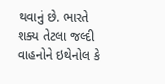થવાનું છે. ભારતે શક્ય તેટલા જલ્દી વાહનોને ઇથેનોલ કે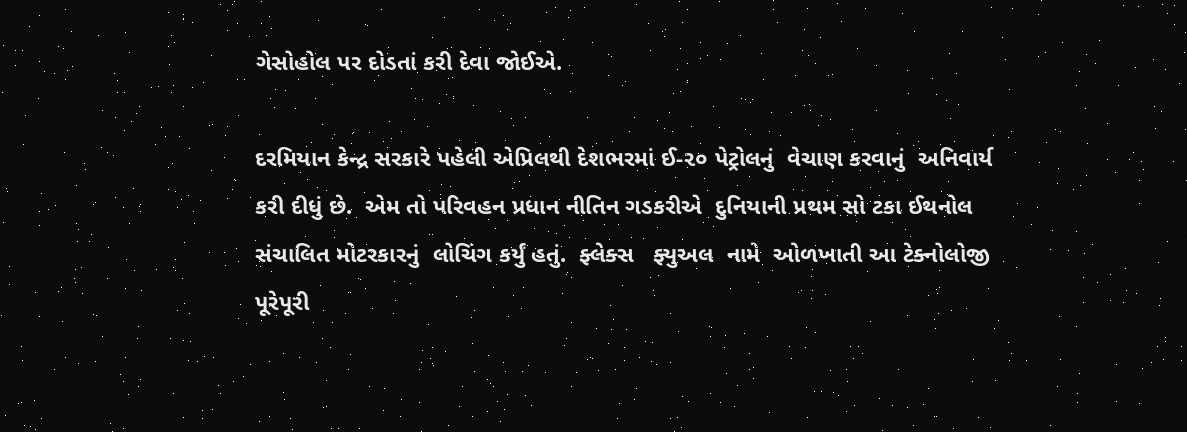ગેસોહોલ પર દોડતાં કરી દેવા જોઈએ.

દરમિયાન કેન્દ્ર સરકારે પહેલી એપ્રિલથી દેશભરમાં ઈ-૨૦ પેટ્રોલનું  વેચાણ કરવાનું  અનિવાર્ય કરી દીધું છે.  એમ તો પરિવહન પ્રધાન નીતિન ગડકરીએ  દુનિયાની પ્રથમ સો ટકા ઈથનોલ સંચાલિત મોટરકારનું  લોચિંગ કર્યું હતું.  ફ્લેક્સ   ફ્યુઅલ  નામે  ઓળખાતી આ ટેક્નોલોજી  પૂરેપૂરી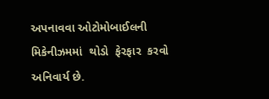અપનાવવા ઓટોમોબાઈલની  મિકેનીઝમમાં  થોડો  ફેરફાર  કરવો અનિવાર્ય છે.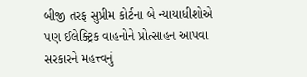બીજી તરફ સુપ્રીમ કોર્ટના બે ન્યાયાધીશોએ  પણ ઈલેક્ટ્રિક વાહનોને પ્રોત્સાહન આપવા સરકારને મહત્ત્વનું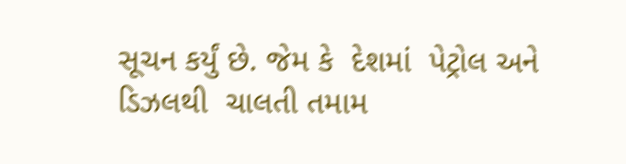સૂચન કર્યું છે. જેમ કે  દેશમાં  પેટ્રોલ અને  ડિઝલથી  ચાલતી તમામ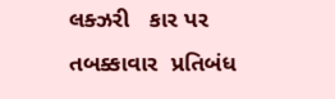લક્ઝરી   કાર પર તબક્કાવાર  પ્રતિબંધ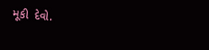મૂકી  દેવો.